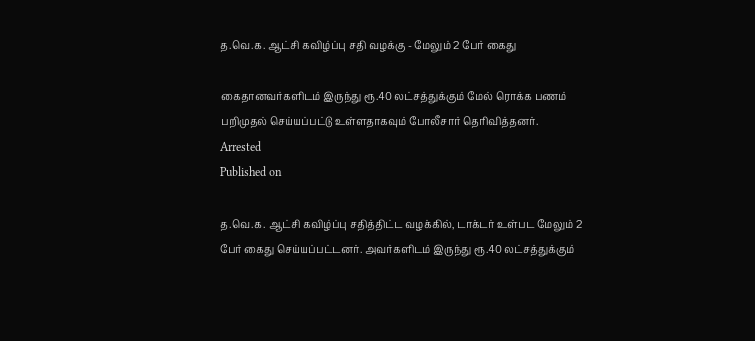த.வெ.க. ஆட்சி கவிழ்ப்பு சதி வழக்கு - மேலும் 2 பேர் கைது

கைதானவர்களிடம் இருந்து ரூ.40 லட்சத்துக்கும் மேல் ரொக்க பணம் பறிமுதல் செய்யப்பட்டு உள்ளதாகவும் போலீசார் தெரிவித்தனர்.
Arrested
Published on

த.வெ.க. ஆட்சி கவிழ்ப்பு சதித்திட்ட வழக்கில், டாக்டர் உள்பட மேலும் 2 பேர் கைது செய்யப்பட்டனர். அவர்களிடம் இருந்து ரூ.40 லட்சத்துக்கும்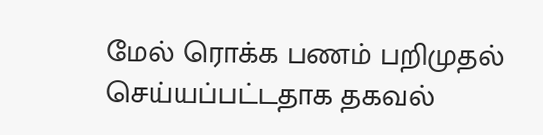மேல் ரொக்க பணம் பறிமுதல் செய்யப்பட்டதாக தகவல்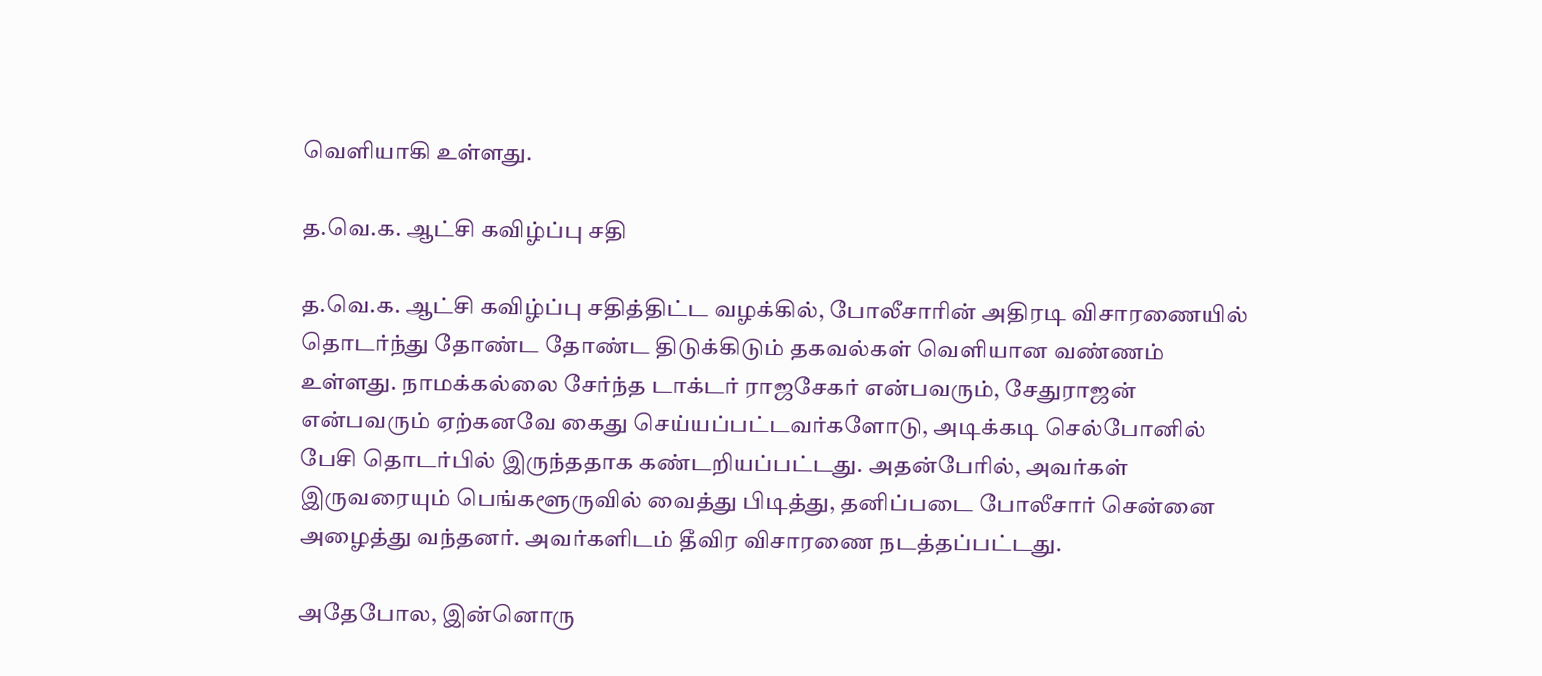வெளியாகி உள்ளது.

த.வெ.க. ஆட்சி கவிழ்ப்பு சதி

த.வெ.க. ஆட்சி கவிழ்ப்பு சதித்திட்ட வழக்கில், போலீசாரின் அதிரடி விசாரணையில் தொடர்ந்து தோண்ட தோண்ட திடுக்கிடும் தகவல்கள் வெளியான வண்ணம் உள்ளது. நாமக்கல்லை சேர்ந்த டாக்டர் ராஜசேகர் என்பவரும், சேதுராஜன் என்பவரும் ஏற்கனவே கைது செய்யப்பட்டவர்களோடு, அடிக்கடி செல்போனில் பேசி தொடர்பில் இருந்ததாக கண்டறியப்பட்டது. அதன்பேரில், அவர்கள் இருவரையும் பெங்களூருவில் வைத்து பிடித்து, தனிப்படை போலீசார் சென்னை அழைத்து வந்தனர். அவர்களிடம் தீவிர விசாரணை நடத்தப்பட்டது.

அதேபோல, இன்னொரு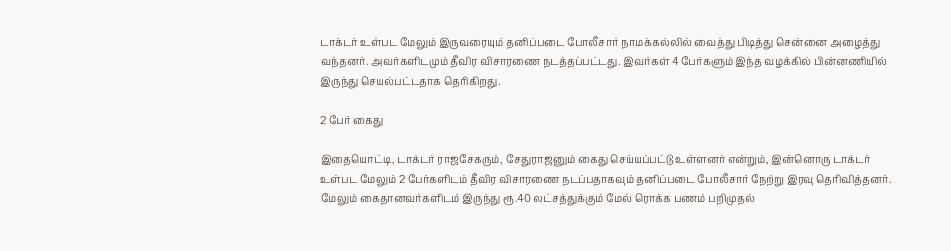டாக்டர் உள்பட மேலும் இருவரையும் தனிப்படை போலீசார் நாமக்கல்லில் வைத்து பிடித்து சென்னை அழைத்து வந்தனர். அவர்களிடமும் தீவிர விசாரணை நடத்தப்பட்டது. இவர்கள் 4 பேர்களும் இந்த வழக்கில் பின்னணியில் இருந்து செயல்பட்டதாக தெரிகிறது.

2 பேர் கைது

இதையொட்டி, டாக்டர் ராஜசேகரும், சேதுராஜனும் கைது செய்யப்பட்டு உள்ளனர் என்றும், இன்னொரு டாக்டர் உள்பட மேலும் 2 பேர்களிடம் தீவிர விசாரணை நடப்பதாகவும் தனிப்படை போலீசார் நேற்று இரவு தெரிவித்தனர். மேலும் கைதானவர்களிடம் இருந்து ரூ.40 லட்சத்துக்கும் மேல் ரொக்க பணம் பறிமுதல்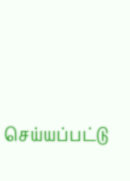செய்யப்பட்டு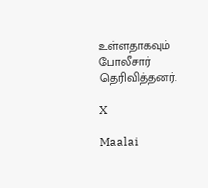உள்ளதாகவும் போலீசார் தெரிவித்தனர்.

X

Maalai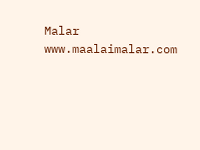Malar
www.maalaimalar.com